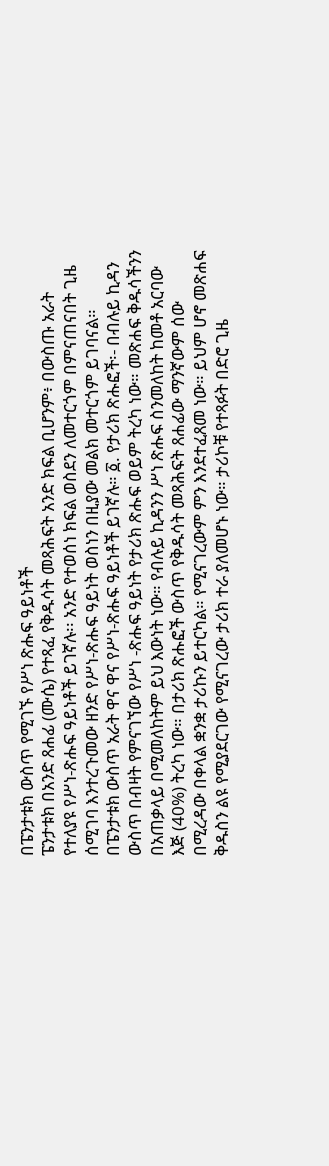በፔንታቱክ ውስጥ የሚገኙ የሥነ ጽሑፍ ዓይነቶች
ፔንታቱክ በአንድ ጸሐፊ (ሙሴ) የተጻፈ የቅዱሳት መጻሕፍት አንድ ክፍል ቢሆንም፥ በውስጡ አራት የተለያዩ የሥነ-ጽሑፍ ዓይነቶች ይገኛሉ፡፡ አንድ የተወሰነ ክፍል ወስደን ለመተርጎም በምናጠናበት ጊዜ ሰሚገባ እንተረጉመው ዘንድ የሥነ-ጽሑፍ ዓይነት ወስነን በዚያው መልክ መተርጎም ይገባናል። በፔንታቱክ ውስጥ አራት ዋና ዋና የሥነ-ጽሑፍ ዓይነቶች ይገኛሉ። ፩. የታሪክ ጽሑፎች፡- በብሉይ ኪዳን ውስጥ በብዛት የምናገኘው የሥነ -ጽሑፍ ዓይነት የታሪክ ጽሑፍ ወይም ትረካ ነው። መጽሐፍ ቅዱሳችንን በአጠቃላይ በሚመለከትም ይህ እውነት ነው። የብሉይ ኪዳንን ሥነ ጽሑፍ ስንመለከት ከመቶ አርባው እጅ (40%) ትረካ ነው። በታሪክ ጽሑፎች ውስጥ የቅዱሳት መጻሕፍት ጸሐፊው ማንኛውም ሰው በሚረዳው በቀላል ቋንቋ ታሪኩን ይተርካል። የሚናገረውም ምን እንደተፈጸመ ነው። ይህም ሆኖ መጽሐፍ ቅዱስን ልዩ የሚያደርገው የሚናገረው ታሪክ ተራ ያለመሆኑ ነው። ታሪኮቹ የተጻፉት በድሮ ጊዜ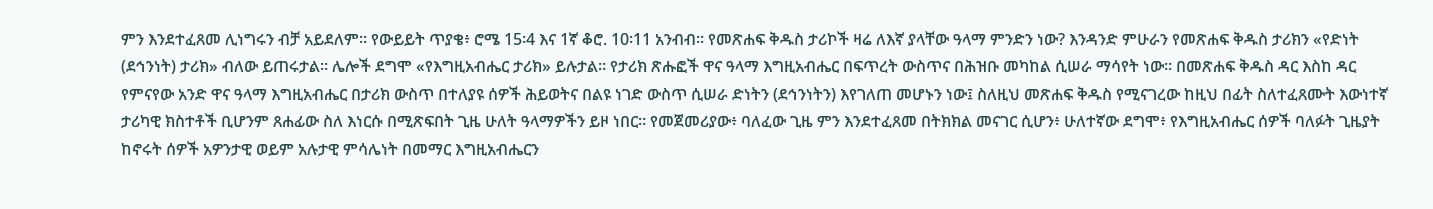ምን እንደተፈጸመ ሊነግሩን ብቻ አይደለም። የውይይት ጥያቄ፥ ሮሜ 15፡4 እና 1ኛ ቆሮ. 10፡11 አንብብ። የመጽሐፍ ቅዱስ ታሪኮች ዛሬ ለእኛ ያላቸው ዓላማ ምንድን ነው? እንዳንድ ምሁራን የመጽሐፍ ቅዱስ ታሪክን «የድነት (ደኅንነት) ታሪክ» ብለው ይጠሩታል። ሌሎች ደግሞ «የእግዚአብሔር ታሪክ» ይሉታል። የታሪክ ጽሑፎች ዋና ዓላማ እግዚአብሔር በፍጥረት ውስጥና በሕዝቡ መካከል ሲሠራ ማሳየት ነው። በመጽሐፍ ቅዱስ ዳር እስከ ዳር የምናየው አንድ ዋና ዓላማ እግዚአብሔር በታሪክ ውስጥ በተለያዩ ሰዎች ሕይወትና በልዩ ነገድ ውስጥ ሲሠራ ድነትን (ደኅንነትን) እየገለጠ መሆኑን ነው፤ ስለዚህ መጽሐፍ ቅዱስ የሚናገረው ከዚህ በፊት ስለተፈጸሙት እውነተኛ ታሪካዊ ክስተቶች ቢሆንም ጸሐፊው ስለ እነርሱ በሚጽፍበት ጊዜ ሁለት ዓላማዎችን ይዞ ነበር። የመጀመሪያው፥ ባለፈው ጊዜ ምን እንደተፈጸመ በትክክል መናገር ሲሆን፥ ሁለተኛው ደግሞ፥ የእግዚአብሔር ሰዎች ባለፉት ጊዜያት ከኖሩት ሰዎች አዎንታዊ ወይም አሉታዊ ምሳሌነት በመማር እግዚአብሔርን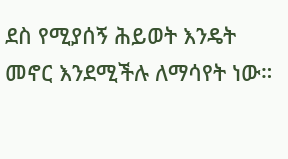ደስ የሚያሰኝ ሕይወት እንዴት መኖር እንደሚችሉ ለማሳየት ነው።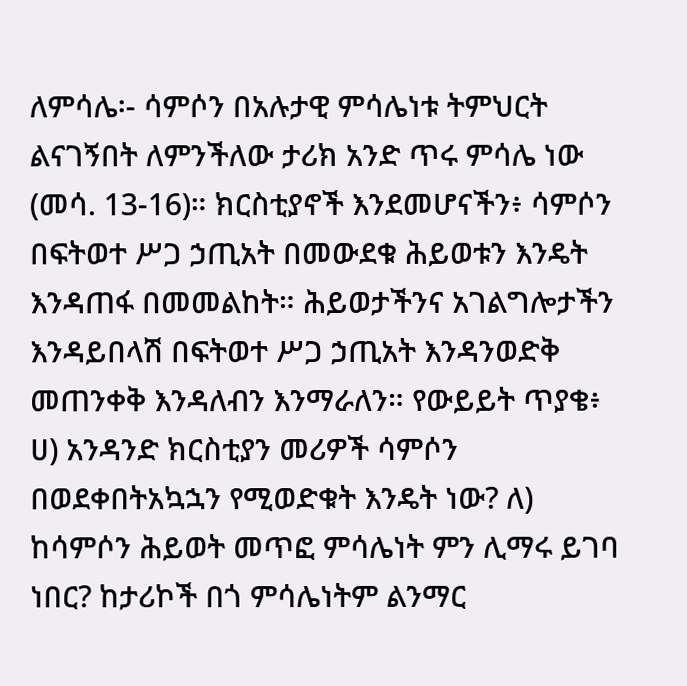ለምሳሌ፡- ሳምሶን በአሉታዊ ምሳሌነቱ ትምህርት ልናገኝበት ለምንችለው ታሪክ አንድ ጥሩ ምሳሌ ነው (መሳ. 13-16)። ክርስቲያኖች እንደመሆናችን፥ ሳምሶን በፍትወተ ሥጋ ኃጢአት በመውደቁ ሕይወቱን እንዴት እንዳጠፋ በመመልከት። ሕይወታችንና አገልግሎታችን እንዳይበላሽ በፍትወተ ሥጋ ኃጢአት እንዳንወድቅ መጠንቀቅ እንዳለብን እንማራለን። የውይይት ጥያቄ፥ ሀ) አንዳንድ ክርስቲያን መሪዎች ሳምሶን በወደቀበትአኳኋን የሚወድቁት እንዴት ነው? ለ) ከሳምሶን ሕይወት መጥፎ ምሳሌነት ምን ሊማሩ ይገባ ነበር? ከታሪኮች በጎ ምሳሌነትም ልንማር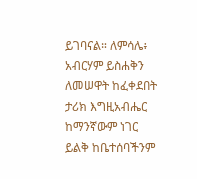ይገባናል። ለምሳሌ፥ አብርሃም ይስሐቅን ለመሠዋት ከፈቀደበት ታሪክ እግዚአብሔር ከማንኛውም ነገር ይልቅ ከቤተሰባችንም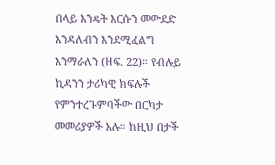በላይ እንዴት እርሱን መውደድ እንዳለብን እንደሚፈልግ እንማራለን (ዘፍ. 22)። የብሉይ ኪዳንን ታሪካዊ ክፍሉች የምንተረጉምባችው በርካታ መመሪያዎች አሉ። ከዚህ በታች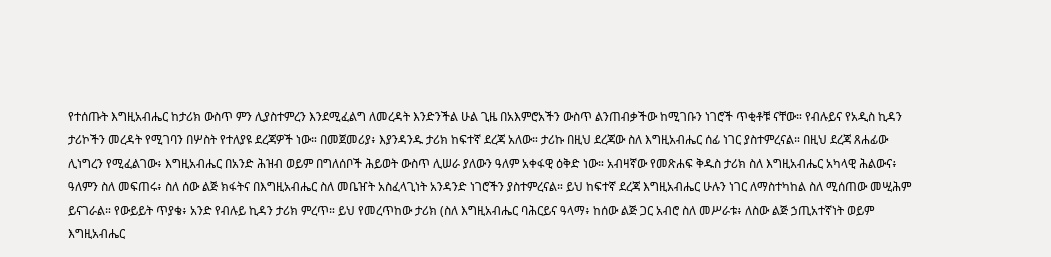የተሰጡት እግዚአብሔር ከታሪክ ውስጥ ምን ሊያስተምረን እንደሚፈልግ ለመረዳት እንድንችል ሁል ጊዜ በአእምሮአችን ውስጥ ልንጠብቃችው ከሚገቡን ነገሮች ጥቂቶቹ ናቸው። የብሉይና የአዲስ ኪዳን ታሪኮችን መረዳት የሚገባን በሦስት የተለያዩ ደረጃዎች ነው። በመጀመሪያ፥ እያንዳንዱ ታሪክ ከፍተኛ ደረጃ አለው። ታሪኩ በዚህ ደረጃው ስለ እግዚአብሔር ሰፊ ነገር ያስተምረናል። በዚህ ደረጃ ጸሐፊው ሊነግረን የሚፈልገው፥ እግዚአብሔር በአንድ ሕዝብ ወይም በግለሰቦች ሕይወት ውስጥ ሊሠራ ያለውን ዓለም አቀፋዊ ዕቅድ ነው። አብዛኛው የመጽሐፍ ቅዱስ ታሪክ ስለ እግዚአብሔር አካላዊ ሕልውና፥ ዓለምን ስለ መፍጠሩ፥ ስለ ሰው ልጅ ክፋትና በእግዚአብሔር ስለ መቤዠት አስፈላጊነት አንዳንድ ነገሮችን ያስተምረናል። ይህ ከፍተኛ ደረጃ እግዚአብሔር ሁሉን ነገር ለማስተካከል ስለ ሚሰጠው መሢሕም ይናገራል። የውይይት ጥያቄ፥ አንድ የብሉይ ኪዳን ታሪክ ምረጥ። ይህ የመረጥከው ታሪክ (ስለ እግዚአብሔር ባሕርይና ዓላማ፥ ከሰው ልጅ ጋር አብሮ ስለ መሥራቱ፥ ለስው ልጅ ኃጢአተኛነት ወይም እግዚአብሔር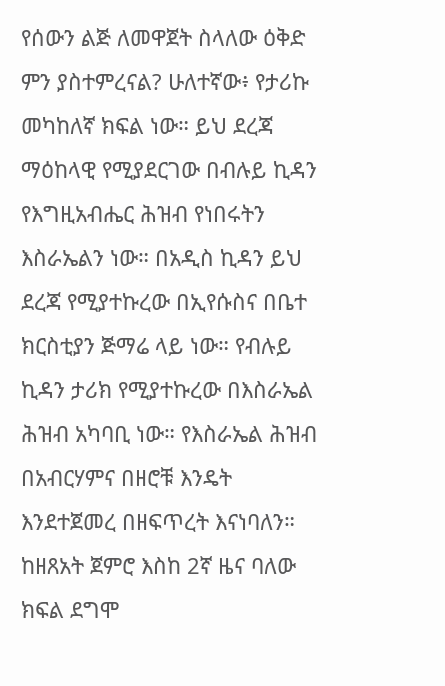የሰውን ልጅ ለመዋጀት ስላለው ዕቅድ ምን ያስተምረናል? ሁለተኛው፥ የታሪኩ መካከለኛ ክፍል ነው። ይህ ደረጃ ማዕከላዊ የሚያደርገው በብሉይ ኪዳን የእግዚአብሔር ሕዝብ የነበሩትን እስራኤልን ነው። በአዲስ ኪዳን ይህ ደረጃ የሚያተኩረው በኢየሱስና በቤተ ክርስቲያን ጅማሬ ላይ ነው። የብሉይ ኪዳን ታሪክ የሚያተኩረው በእስራኤል ሕዝብ አካባቢ ነው። የእስራኤል ሕዝብ በአብርሃምና በዘሮቹ እንዴት እንደተጀመረ በዘፍጥረት እናነባለን። ከዘጸአት ጀምሮ እስከ 2ኛ ዜና ባለው ክፍል ደግሞ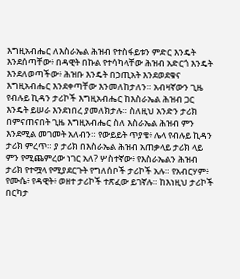እግዚአብሔር ለእስራኤል ሕዝብ የተስፋይቱን ምድር እንዴት እንደሰጣቸው፥ በዳዊት በኩል የተሳካላቸው ሕዝብ አድርጎ እንዴት እንደለወጣችው፥ ሕዝቡ እንዴት በኃጢአት እንደወደቁና እግዚአብሔር እንደቀጣቸው እንመለከታለን። አብዛኛውን ጊዜ የብሉይ ኪዳን ታሪኮች እግዚአብሔር ከእስራኤል ሕዝብ ጋር እንዴት ይሠራ እንደነበረ ያመለክታሉ። ስለዚህ አንድን ታሪክ በምናጠናበት ጊዜ እግዚአብሔር ስለ እስራኤል ሕዝብ ምን እንደሚል መገመት አለብን። የውይይት ጥያቄ፥ ሌላ የብሉይ ኪዳን ታሪክ ምረጥ። ያ ታሪክ በእስራኤል ሕዝብ አጠቃላይ ታሪክ ላይ ምን የሚጨምረው ነገር አለ? ሦስተኛው፥ የእስራኤልን ሕዝብ ታሪክ የተሟላ የሚያደርጉት የግለሰቦች ታሪኮች አሉ። የአብርሃም፥ የሙሴ፥ የዳዊት፥ ወዘተ ታሪኮች ተጽፈው ይገኛሉ። ከእነዚህ ታሪኮች በርካታ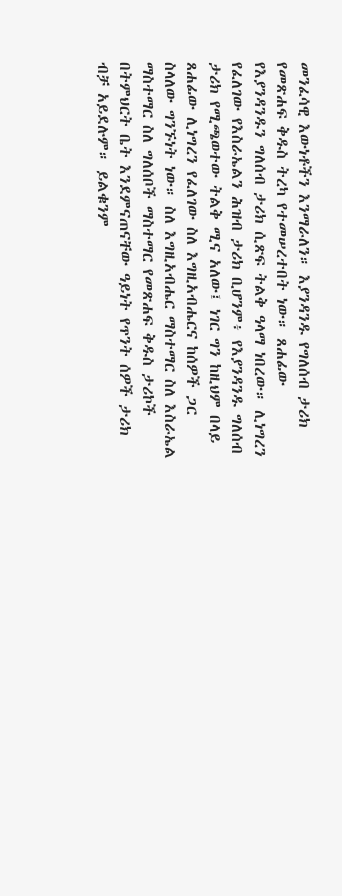መንፈሳዊ እውነቶችን እንማራለን። እያንዳንዱ የግለሰብ ታሪክ የመጽሐፍ ቅዱስ ትረካ የተመሠረተበት ነው። ጸሐፊው የእያንዳንዱን ግለሰብ ታሪክ ሲጽፍ ትልቅ ዓላማ ነበረው። ሊነግረን የፈለገው የእስራኤልን ሕዝብ ታሪክ ቢሆንም፥ የእያንዳንዱ ግለሰብ ታሪክ የሚጫወተው ትልቅ ሚና አለው፤ ነገር ግን ከዚህም በላይ ጸሐፊው ሊነግረን የፈለገው ስለ እግዚአብሔርና ከሰዎች ጋር ስላለው ግንኙነት ነው። ስለ እግዚአብሔር ማስተማር ስለ እስራኤል ማስተማር ስለ ግለሰቦች ማስተማር የመጽሐፍ ቅዱስ ታሪኮች በትምህርት ቤት እንደምናጠናቸው ዓይነት የጥንት ሰዎች ታሪክ ብቻ አይደሉም። ይልቁንም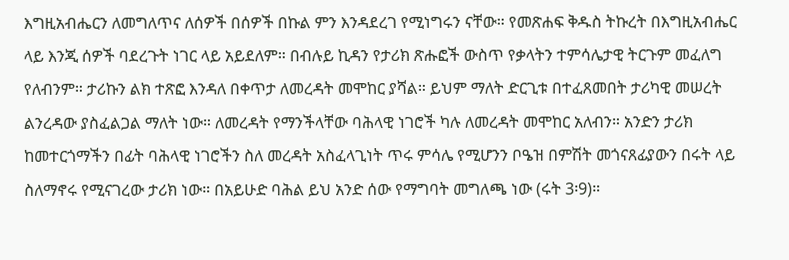እግዚአብሔርን ለመግለጥና ለሰዎች በሰዎች በኩል ምን እንዳደረገ የሚነግሩን ናቸው። የመጽሐፍ ቅዱስ ትኩረት በእግዚአብሔር ላይ እንጂ ሰዎች ባደረጉት ነገር ላይ አይደለም። በብሉይ ኪዳን የታሪክ ጽሑፎች ውስጥ የቃላትን ተምሳሌታዊ ትርጉም መፈለግ የለብንም። ታሪኩን ልክ ተጽፎ እንዳለ በቀጥታ ለመረዳት መሞከር ያሻል። ይህም ማለት ድርጊቱ በተፈጸመበት ታሪካዊ መሠረት ልንረዳው ያስፈልጋል ማለት ነው። ለመረዳት የማንችላቸው ባሕላዊ ነገሮች ካሉ ለመረዳት መሞከር አለብን። አንድን ታሪክ ከመተርጎማችን በፊት ባሕላዊ ነገሮችን ስለ መረዳት አስፈላጊነት ጥሩ ምሳሌ የሚሆንን ቦዔዝ በምሽት መጎናጸፊያውን በሩት ላይ ስለማኖሩ የሚናገረው ታሪክ ነው። በአይሁድ ባሕል ይህ አንድ ሰው የማግባት መግለጫ ነው (ሩት 3፡9)።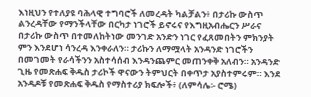እነዚህን የተለያዩ ባሕላዊ ተግባሮች ለመረዳት ካልቻልን፥ በታሪኩ ውስጥ ልንረዳቸው የማንችላቸው በርካታ ነገሮች ይኖሩና የእግዚአብሔርን ሥራና በታሪኩ ውስጥ በተመለከትነው መንገድ አንድን ነገር የፈጸመበትን ምክንያት ምን እንደሆነ ሳንረዳ እንቀራለን። ታሪኩን ለማሟላት አንዳንድ ነገሮችን በመገመት የራሳችንን አስተሳሰብ እንዳንጨምር መጠንቀቅ አለብን። አንዳንድ ጊዜ የመጽሐፍ ቅዱስ ታሪኮች ዋናውን ትምህርት በቀጥታ አያስተምሩም። እንደ አንዳዶቹ የመጽሐፍ ቅዱስ የማስተሪያ ክፍሎች፥ (ለምሳሌ፡- ሮሜ)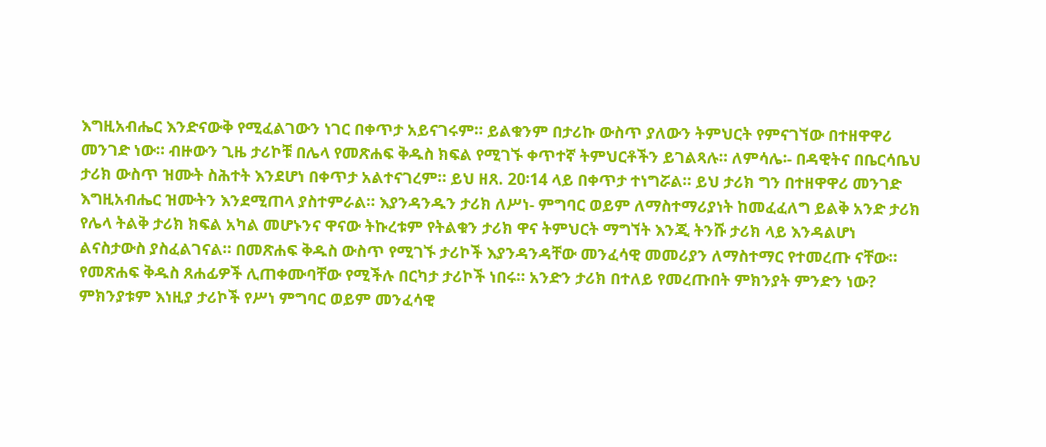እግዚአብሔር እንድናውቅ የሚፈልገውን ነገር በቀጥታ አይናገሩም። ይልቁንም በታሪኩ ውስጥ ያለውን ትምህርት የምናገኘው በተዘዋዋሪ መንገድ ነው። ብዙውን ጊዜ ታሪኮቹ በሌላ የመጽሐፍ ቅዱስ ክፍል የሚገኙ ቀጥተኛ ትምህርቶችን ይገልጻሉ። ለምሳሌ፡- በዳዊትና በቤርሳቤህ ታሪክ ውስጥ ዝሙት ስሕተት እንደሆነ በቀጥታ አልተናገረም። ይህ ዘጸ. 20፡14 ላይ በቀጥታ ተነግሯል። ይህ ታሪክ ግን በተዘዋዋሪ መንገድ እግዚአብሔር ዝሙትን እንደሚጠላ ያስተምራል። እያንዳንዱን ታሪክ ለሥነ- ምግባር ወይም ለማስተማሪያነት ከመፈፈለግ ይልቅ አንድ ታሪክ የሌላ ትልቅ ታሪክ ክፍል አካል መሆኑንና ዋናው ትኩረቱም የትልቁን ታሪክ ዋና ትምህርት ማግኘት እንጂ ትንሹ ታሪክ ላይ እንዳልሆነ ልናስታውስ ያስፈልገናል። በመጽሐፍ ቅዱስ ውስጥ የሚገኙ ታሪኮች እያንዳንዳቸው መንፈሳዊ መመሪያን ለማስተማር የተመረጡ ናቸው። የመጽሐፍ ቅዱስ ጸሐፊዎች ሊጠቀሙባቸው የሚችሉ በርካታ ታሪኮች ነበሩ። አንድን ታሪክ በተለይ የመረጡበት ምክንያት ምንድን ነው? ምክንያቱም እነዚያ ታሪኮች የሥነ ምግባር ወይም መንፈሳዊ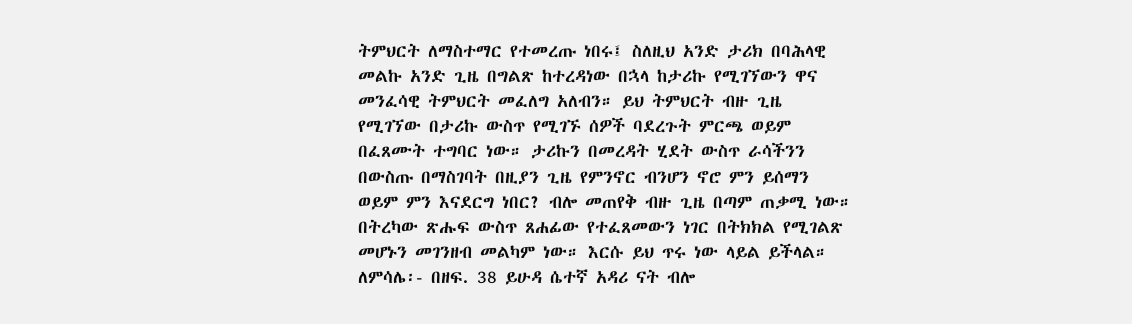ትምህርት ለማስተማር የተመረጡ ነበሩ፤ ስለዚህ አንድ ታሪክ በባሕላዊ መልኩ አንድ ጊዜ በግልጽ ከተረዳነው በኋላ ከታሪኩ የሚገኘውን ዋና መንፈሳዊ ትምህርት መፈለግ አለብን። ይህ ትምህርት ብዙ ጊዜ የሚገኘው በታሪኩ ውስጥ የሚገኙ ሰዎች ባደረጉት ምርጫ ወይም በፈጸሙት ተግባር ነው። ታሪኩን በመረዳት ሂደት ውስጥ ራሳችንን በውስጡ በማስገባት በዚያን ጊዜ የምንኖር ብንሆን ኖሮ ምን ይሰማን ወይም ምን እናደርግ ነበር? ብሎ መጠየቅ ብዙ ጊዜ በጣም ጠቃሚ ነው። በትረካው ጽሑፍ ውስጥ ጸሐፊው የተፈጸመውን ነገር በትክክል የሚገልጽ መሆኑን መገንዘብ መልካም ነው። እርሱ ይህ ጥሩ ነው ላይል ይችላል። ለምሳሌ፡- በዘፍ. 38 ይሁዳ ሴተኛ አዳሪ ናት ብሎ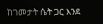ከገመታት ሴት ጋር እንደ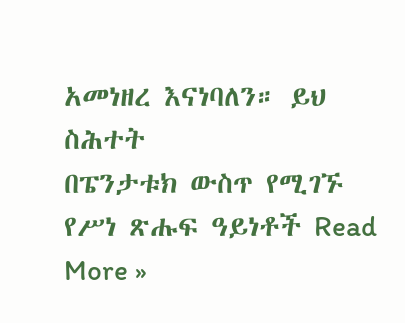አመነዘረ እናነባለን። ይህ ስሕተት
በፔንታቱክ ውስጥ የሚገኙ የሥነ ጽሑፍ ዓይነቶች Read More »